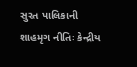સુરત પાલિકાની શાહમૃગ નીતિઃ કેન્દ્રીય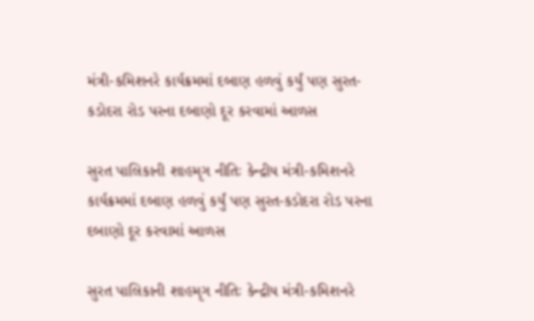મંત્રી-કમિશનરે કાર્યક્રમમાં દબાણ હળવું કર્યું પણ સુરત-કડોદરા રોડ પરના દબાણો દૂર કરવામાં આળસ

સુરત પાલિકાની શાહમૃગ નીતિઃ કેન્દ્રીય મંત્રી-કમિશનરે કાર્યક્રમમાં દબાણ હળવું કર્યું પણ સુરત-કડોદરા રોડ પરના દબાણો દૂર કરવામાં આળસ

સુરત પાલિકાની શાહમૃગ નીતિઃ કેન્દ્રીય મંત્રી-કમિશનરે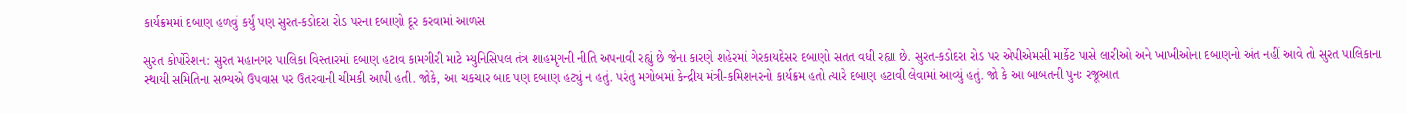કાર્યક્રમમાં દબાણ હળવું કર્યું પણ સુરત-કડોદરા રોડ પરના દબાણો દૂર કરવામાં આળસ

સુરત કોર્પોરેશન: સુરત મહાનગર પાલિકા વિસ્તારમાં દબાણ હટાવ કામગીરી માટે મ્યુનિસિપલ તંત્ર શાહમૃગની નીતિ અપનાવી રહ્યું છે જેના કારણે શહેરમાં ગેરકાયદેસર દબાણો સતત વધી રહ્યા છે. સુરત-કડોદરા રોડ પર એપીએમસી માર્કેટ પાસે લારીઓ અને ખાખીઓના દબાણનો અંત નહીં આવે તો સુરત પાલિકાના સ્થાયી સમિતિના સભ્યએ ઉપવાસ પર ઉતરવાની ચીમકી આપી હતી. જોકે, આ ચકચાર બાદ પણ દબાણ હટ્યું ન હતું. પરંતુ મગોબમાં કેન્દ્રીય મંત્રી-કમિશનરનો કાર્યક્રમ હતો ત્યારે દબાણ હટાવી લેવામાં આવ્યું હતું. જો કે આ બાબતની પુનઃ રજૂઆત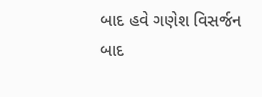બાદ હવે ગણેશ વિસર્જન બાદ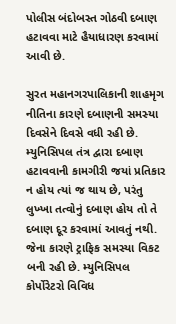પોલીસ બંદોબસ્ત ગોઠવી દબાણ હટાવવા માટે હૈયાધારણ કરવામાં આવી છે.

સુરત મહાનગરપાલિકાની શાહમૃગ નીતિના કારણે દબાણની સમસ્યા દિવસેને દિવસે વધી રહી છે. મ્યુનિસિપલ તંત્ર દ્વારા દબાણ હટાવવાની કામગીરી જયાં પ્રતિકાર ન હોય ત્યાં જ થાય છે, પરંતુ લુખ્ખા તત્વોનું દબાણ હોય તો તે દબાણ દૂર કરવામાં આવતું નથી. જેના કારણે ટ્રાફિક સમસ્યા વિકટ બની રહી છે. મ્યુનિસિપલ કોર્પોરેટરો વિવિધ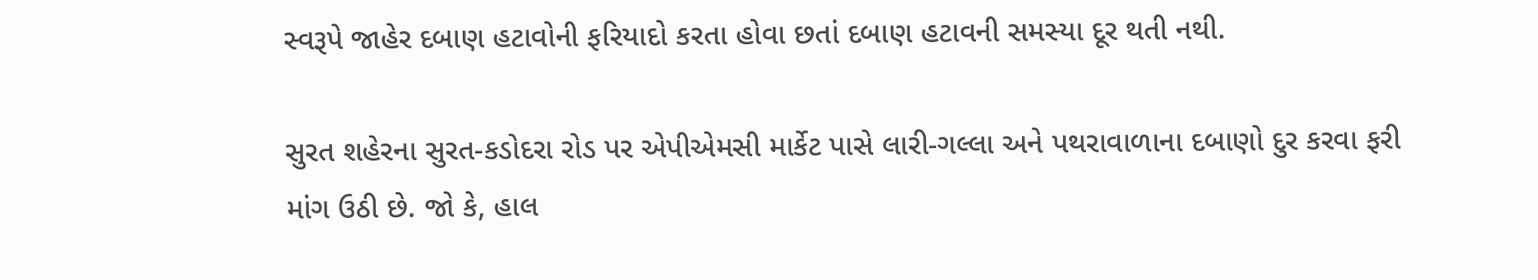સ્વરૂપે જાહેર દબાણ હટાવોની ફરિયાદો કરતા હોવા છતાં દબાણ હટાવની સમસ્યા દૂર થતી નથી.

સુરત શહેરના સુરત-કડોદરા રોડ પર એપીએમસી માર્કેટ પાસે લારી-ગલ્લા અને પથરાવાળાના દબાણો દુર કરવા ફરી માંગ ઉઠી છે. જો કે, હાલ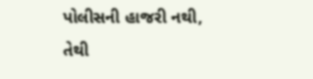પોલીસની હાજરી નથી, તેથી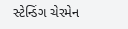સ્ટેન્ડિંગ ચેરમેન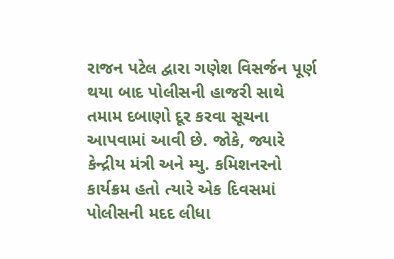રાજન પટેલ દ્વારા ગણેશ વિસર્જન પૂર્ણ થયા બાદ પોલીસની હાજરી સાથે તમામ દબાણો દૂર કરવા સૂચના આપવામાં આવી છે. જોકે, જ્યારે કેન્દ્રીય મંત્રી અને મ્યુ. કમિશનરનો કાર્યક્રમ હતો ત્યારે એક દિવસમાં પોલીસની મદદ લીધા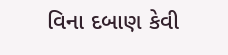વિના દબાણ કેવી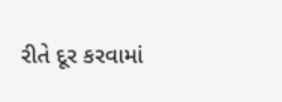રીતે દૂર કરવામાં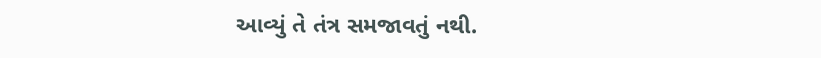આવ્યું તે તંત્ર સમજાવતું નથી.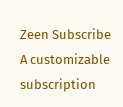Zeen Subscribe
A customizable subscription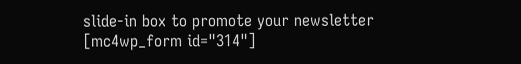slide-in box to promote your newsletter
[mc4wp_form id="314"]